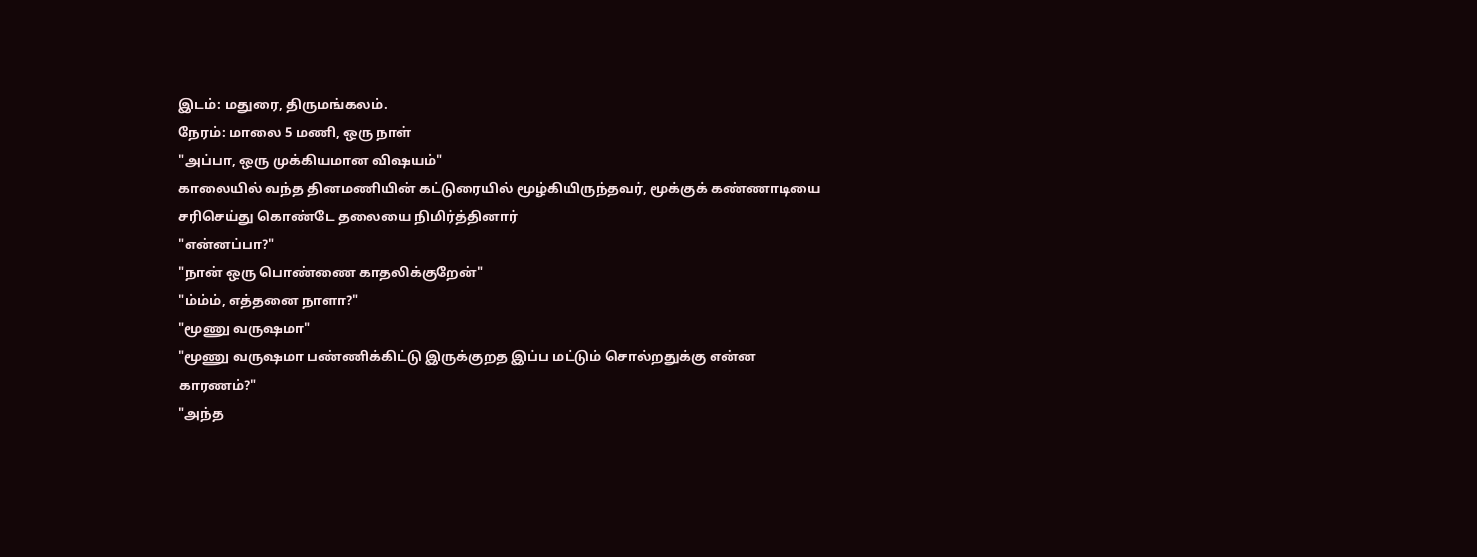இடம்: மதுரை, திருமங்கலம்.
நேரம்: மாலை 5 மணி, ஒரு நாள்
"அப்பா, ஒரு முக்கியமான விஷயம்"
காலையில் வந்த தினமணியின் கட்டுரையில் மூழ்கியிருந்தவர், மூக்குக் கண்ணாடியை சரிசெய்து கொண்டே தலையை நிமிர்த்தினார்
"என்னப்பா?"
"நான் ஒரு பொண்ணை காதலிக்குறேன்"
"ம்ம்ம், எத்தனை நாளா?"
"மூணு வருஷமா"
"மூணு வருஷமா பண்ணிக்கிட்டு இருக்குறத இப்ப மட்டும் சொல்றதுக்கு என்ன காரணம்?"
"அந்த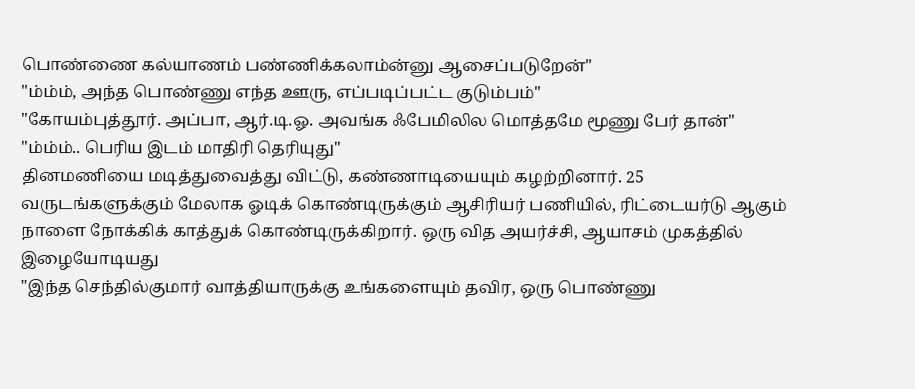பொண்ணை கல்யாணம் பண்ணிக்கலாம்ன்னு ஆசைப்படுறேன்"
"ம்ம்ம், அந்த பொண்ணு எந்த ஊரு, எப்படிப்பட்ட குடும்பம்"
"கோயம்புத்தூர். அப்பா, ஆர்.டி.ஓ. அவங்க ஃபேமிலில மொத்தமே மூணு பேர் தான்"
"ம்ம்ம்.. பெரிய இடம் மாதிரி தெரியுது"
தினமணியை மடித்துவைத்து விட்டு, கண்ணாடியையும் கழற்றினார். 25 வருடங்களுக்கும் மேலாக ஓடிக் கொண்டிருக்கும் ஆசிரியர் பணியில், ரிட்டையர்டு ஆகும் நாளை நோக்கிக் காத்துக் கொண்டிருக்கிறார். ஒரு வித அயர்ச்சி, ஆயாசம் முகத்தில் இழையோடியது
"இந்த செந்தில்குமார் வாத்தியாருக்கு உங்களையும் தவிர, ஒரு பொண்ணு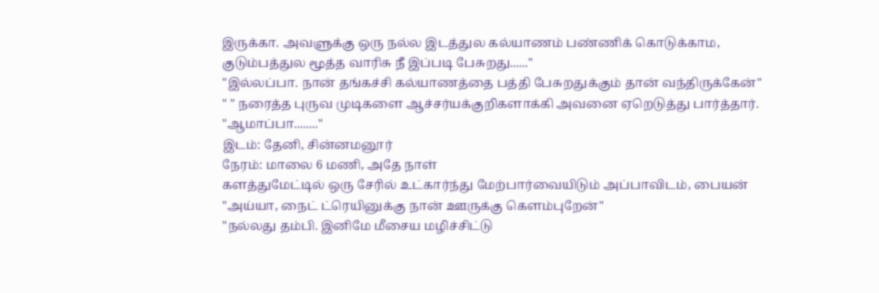இருக்கா. அவளுக்கு ஒரு நல்ல இடத்துல கல்யாணம் பண்ணிக் கொடுக்காம, குடும்பத்துல மூத்த வாரிசு நீ இப்படி பேசுறது......"
"இல்லப்பா. நான் தங்கச்சி கல்யாணத்தை பத்தி பேசுறதுக்கும் தான் வந்திருக்கேன்"
" " நரைத்த புருவ முடிகளை ஆச்சர்யக்குறிகளாக்கி அவனை ஏறெடுத்து பார்த்தார்.
"ஆமாப்பா........"
இடம்: தேனி, சின்னமனூர்
நேரம்: மாலை 6 மணி, அதே நாள்
களத்துமேட்டில் ஒரு சேரில் உட்கார்ந்து மேற்பார்வையிடும் அப்பாவிடம், பையன்
"அய்யா, நைட் ட்ரெயினுக்கு நான் ஊருக்கு கெளம்புறேன்"
"நல்லது தம்பி. இனிமே மீசைய மழிச்சிட்டு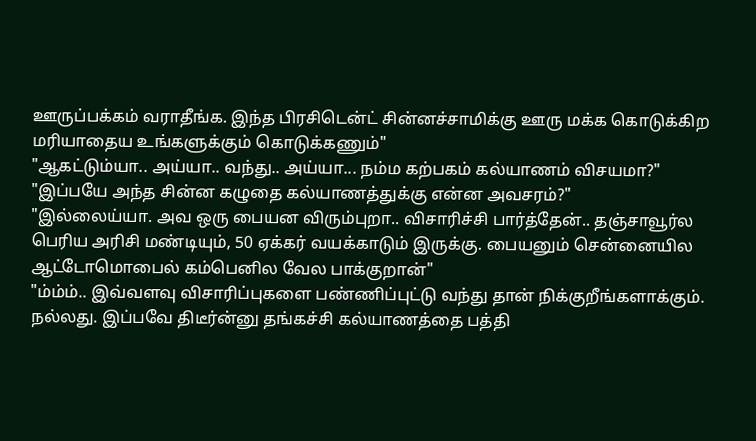ஊருப்பக்கம் வராதீங்க. இந்த பிரசிடென்ட் சின்னச்சாமிக்கு ஊரு மக்க கொடுக்கிற மரியாதைய உங்களுக்கும் கொடுக்கணும்"
"ஆகட்டும்யா.. அய்யா.. வந்து.. அய்யா... நம்ம கற்பகம் கல்யாணம் விசயமா?"
"இப்பயே அந்த சின்ன கழுதை கல்யாணத்துக்கு என்ன அவசரம்?"
"இல்லைய்யா. அவ ஒரு பையன விரும்புறா.. விசாரிச்சி பார்த்தேன்.. தஞ்சாவூர்ல பெரிய அரிசி மண்டியும், 50 ஏக்கர் வயக்காடும் இருக்கு. பையனும் சென்னையில ஆட்டோமொபைல் கம்பெனில வேல பாக்குறான்"
"ம்ம்ம்.. இவ்வளவு விசாரிப்புகளை பண்ணிப்புட்டு வந்து தான் நிக்குறீங்களாக்கும். நல்லது. இப்பவே திடீர்ன்னு தங்கச்சி கல்யாணத்தை பத்தி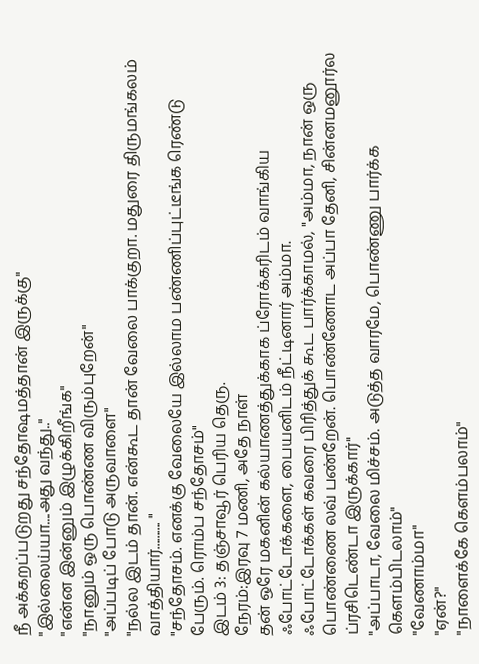நீ அக்கறப்படுறது சந்தோஷமத்தான் இருக்கு"
"இல்லைய்யா....அது வந்து.."
"என்ன இன்னும் இழுக்கிறீங்க"
"நானும் ஒரு பொண்ண விரும்புறேன்"
"அப்படிப் போடு அருவாளை"
"நல்ல இடம் தான். என்கூட தான் வேலை பாக்குறா. மதுரை திருமங்கலம் வாத்தியார்.......... "
"சந்தோசம். எனக்கு வேலையே இல்லாம பண்ணிப்புட்டீங்க ரெண்டு பேரும். ரொம்ப சந்தோசம்"
இடம் 3: தஞ்சாவூர் பெரிய தெரு.
நேரம்:இரவு 7 மணி, அதே நாள்
தன் ஒரே மகனின் கல்யாணத்துக்காக ப்ரோக்கரிடம் வாங்கிய ஃபோட்டோக்களை, பையனிடம் நீட்டினார் அம்மா.
ஃபோட்டோக்கள் கவரை பிரித்துக் கூட பார்க்காமல், "அம்மா, நான் ஒரு பொண்ணை லவ் பண்றேன். பொண்ணோட அப்பா தேனி, சின்னமனூர்ல ப்ரசிடெண்டா இருக்கார்"
"அப்பாடா, வேலை மிச்சம். அடுத்த வாரமே, பொண்ணு பார்க்க கெளம்பிடலாம்"
"வேணாம்மா"
"ஏன்?"
"நாளைக்கே கெளம்பலாம்"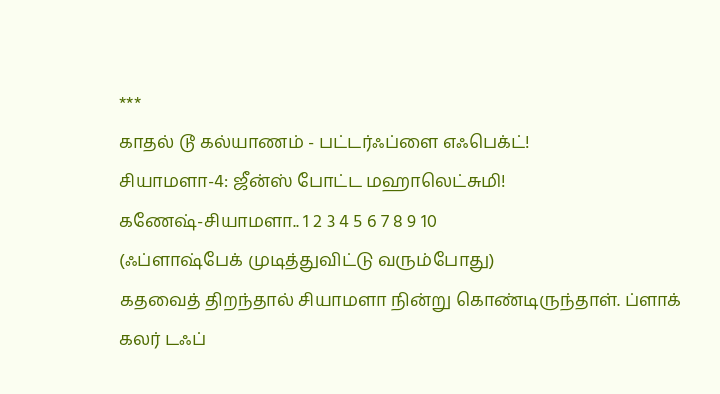***
காதல் டூ கல்யாணம் - பட்டர்ஃப்ளை எஃபெக்ட்!
சியாமளா-4: ஜீன்ஸ் போட்ட மஹாலெட்சுமி!
கணேஷ்-சியாமளா.. 1 2 3 4 5 6 7 8 9 10
(ஃப்ளாஷ்பேக் முடித்துவிட்டு வரும்போது)
கதவைத் திறந்தால் சியாமளா நின்று கொண்டிருந்தாள். ப்ளாக் கலர் டஃப்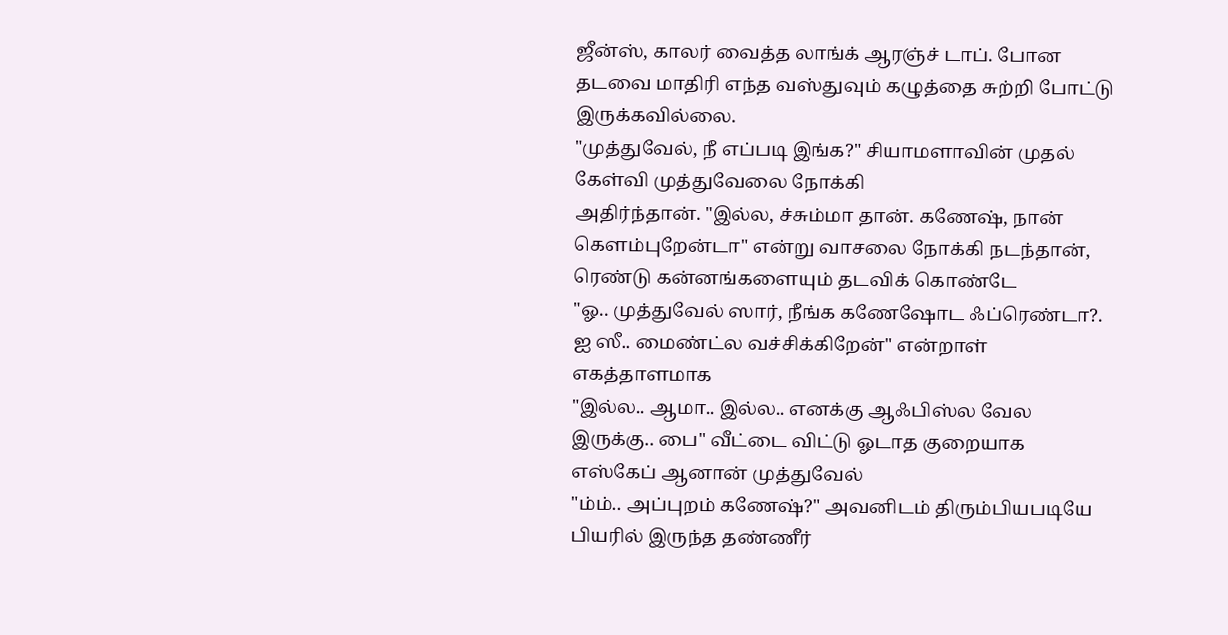ஜீன்ஸ், காலர் வைத்த லாங்க் ஆரஞ்ச் டாப். போன தடவை மாதிரி எந்த வஸ்துவும் கழுத்தை சுற்றி போட்டு இருக்கவில்லை.
"முத்துவேல், நீ எப்படி இங்க?" சியாமளாவின் முதல் கேள்வி முத்துவேலை நோக்கி
அதிர்ந்தான். "இல்ல, ச்சும்மா தான். கணேஷ், நான் கெளம்புறேன்டா" என்று வாசலை நோக்கி நடந்தான், ரெண்டு கன்னங்களையும் தடவிக் கொண்டே
"ஓ.. முத்துவேல் ஸார், நீங்க கணேஷோட ஃப்ரெண்டா?. ஐ ஸீ.. மைண்ட்ல வச்சிக்கிறேன்" என்றாள் எகத்தாளமாக
"இல்ல.. ஆமா.. இல்ல.. எனக்கு ஆஃபிஸ்ல வேல இருக்கு.. பை" வீட்டை விட்டு ஓடாத குறையாக எஸ்கேப் ஆனான் முத்துவேல்
"ம்ம்.. அப்புறம் கணேஷ்?" அவனிடம் திரும்பியபடியே
பியரில் இருந்த தண்ணீர்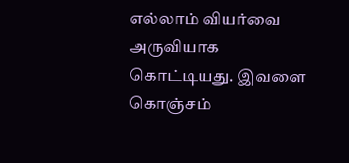எல்லாம் வியர்வை அருவியாக கொட்டியது. இவளை கொஞ்சம்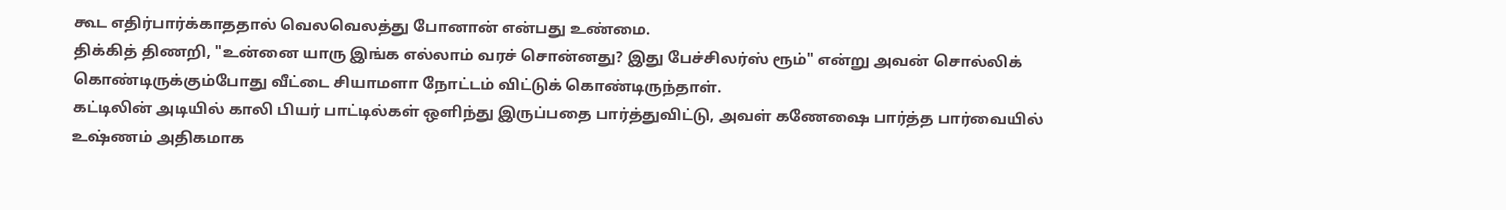கூட எதிர்பார்க்காததால் வெலவெலத்து போனான் என்பது உண்மை.
திக்கித் திணறி, "உன்னை யாரு இங்க எல்லாம் வரச் சொன்னது? இது பேச்சிலர்ஸ் ரூம்" என்று அவன் சொல்லிக் கொண்டிருக்கும்போது வீட்டை சியாமளா நோட்டம் விட்டுக் கொண்டிருந்தாள்.
கட்டிலின் அடியில் காலி பியர் பாட்டில்கள் ஒளிந்து இருப்பதை பார்த்துவிட்டு, அவள் கணேஷை பார்த்த பார்வையில் உஷ்ணம் அதிகமாக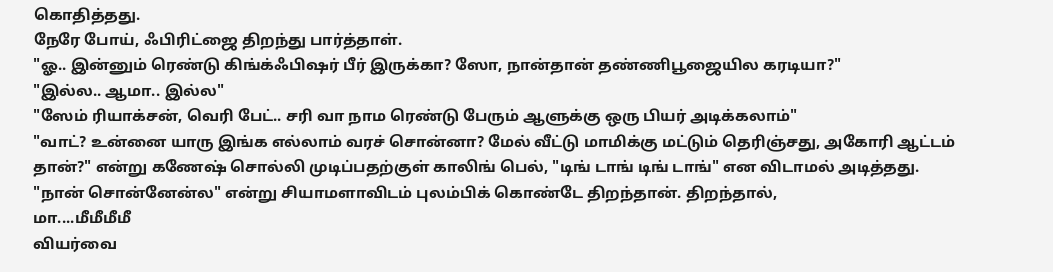கொதித்தது.
நேரே போய், ஃபிரிட்ஜை திறந்து பார்த்தாள்.
"ஓ.. இன்னும் ரெண்டு கிங்க்ஃபிஷர் பீர் இருக்கா? ஸோ, நான்தான் தண்ணிபூஜையில கரடியா?"
"இல்ல.. ஆமா.. இல்ல"
"ஸேம் ரியாக்சன், வெரி பேட்.. சரி வா நாம ரெண்டு பேரும் ஆளுக்கு ஒரு பியர் அடிக்கலாம்"
"வாட்? உன்னை யாரு இங்க எல்லாம் வரச் சொன்னா? மேல் வீட்டு மாமிக்கு மட்டும் தெரிஞ்சது, அகோரி ஆட்டம் தான்?" என்று கணேஷ் சொல்லி முடிப்பதற்குள் காலிங் பெல், "டிங் டாங் டிங் டாங்" என விடாமல் அடித்தது.
"நான் சொன்னேன்ல" என்று சியாமளாவிடம் புலம்பிக் கொண்டே திறந்தான். திறந்தால்,
மா....மீமீமீமீ
வியர்வை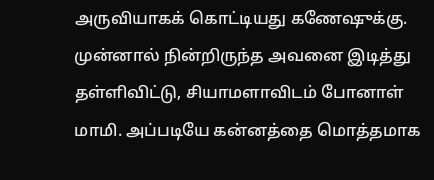அருவியாகக் கொட்டியது கணேஷுக்கு.
முன்னால் நின்றிருந்த அவனை இடித்து தள்ளிவிட்டு, சியாமளாவிடம் போனாள் மாமி. அப்படியே கன்னத்தை மொத்தமாக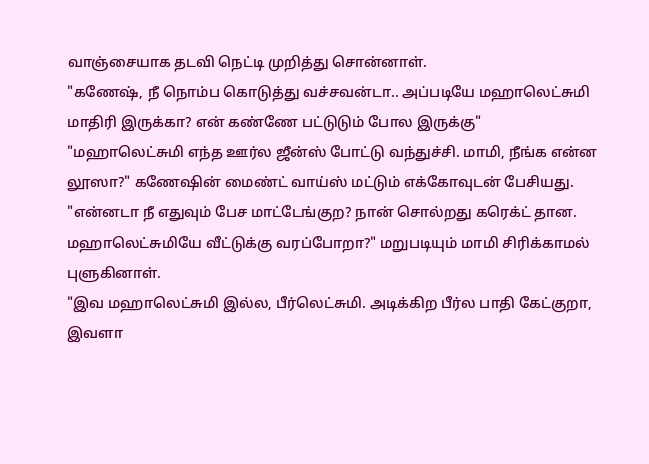வாஞ்சையாக தடவி நெட்டி முறித்து சொன்னாள்.
"கணேஷ், நீ நொம்ப கொடுத்து வச்சவன்டா.. அப்படியே மஹாலெட்சுமி மாதிரி இருக்கா? என் கண்ணே பட்டுடும் போல இருக்கு"
"மஹாலெட்சுமி எந்த ஊர்ல ஜீன்ஸ் போட்டு வந்துச்சி. மாமி, நீங்க என்ன லூஸா?" கணேஷின் மைண்ட் வாய்ஸ் மட்டும் எக்கோவுடன் பேசியது.
"என்னடா நீ எதுவும் பேச மாட்டேங்குற? நான் சொல்றது கரெக்ட் தான. மஹாலெட்சுமியே வீட்டுக்கு வரப்போறா?" மறுபடியும் மாமி சிரிக்காமல் புளுகினாள்.
"இவ மஹாலெட்சுமி இல்ல, பீர்லெட்சுமி. அடிக்கிற பீர்ல பாதி கேட்குறா, இவளா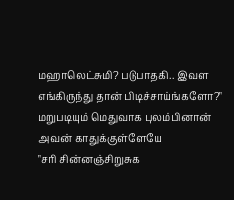மஹாலெட்சுமி? படுபாதகி.. இவள எங்கிருந்து தான் பிடிச்சாய்ங்களோ?" மறுபடியும் மெதுவாக புலம்பினான் அவன் காதுக்குள்ளேயே
"சரி சின்னஞ்சிறுசுக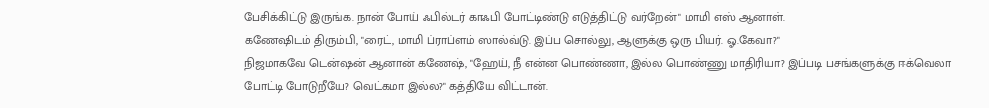பேசிக்கிட்டு இருங்க. நான் போய் ஃபில்டர் காஃபி போட்டிண்டு எடுத்திட்டு வர்றேன்" மாமி எஸ் ஆனாள்.
கணேஷிடம் திரும்பி, "ரைட், மாமி ப்ராப்ளம் ஸால்வ்டு. இப்ப சொல்லு, ஆளுக்கு ஒரு பியர். ஓ.கேவா?"
நிஜமாகவே டென்ஷன் ஆனான் கணேஷ், "ஹேய், நீ என்ன பொண்ணா, இல்ல பொண்ணு மாதிரியா? இப்படி பசங்களுக்கு ஈக்வெலா போட்டி போடுறீயே? வெட்கமா இல்ல?" கத்தியே விட்டான்.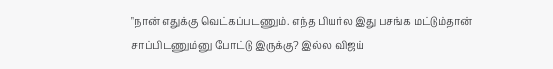"நான் எதுக்கு வெட்கப்படணும். எந்த பியர்ல இது பசங்க மட்டும்தான் சாப்பிடணும்னு போட்டு இருக்கு? இல்ல விஜய்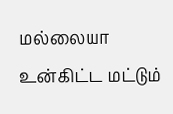மல்லையா உன்கிட்ட மட்டும்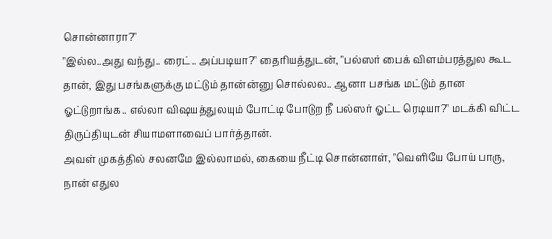சொன்னாரா?"
"இல்ல..அது வந்து.. ரைட்.. அப்படியா?" தைரியத்துடன், "பல்ஸர் பைக் விளம்பரத்துல கூட தான், இது பசங்களுக்கு மட்டும் தான்ன்னு சொல்லல.. ஆனா பசங்க மட்டும் தான ஓட்டுறாங்க.. எல்லா விஷயத்துலயும் போட்டி போடுற நீ பல்ஸர் ஓட்ட ரெடியா?" மடக்கி விட்ட திருப்தியுடன் சியாமளாவைப் பார்த்தான்.
அவள் முகத்தில் சலனமே இல்லாமல், கையை நீட்டி சொன்னாள், "வெளியே போய் பாரு, நான் எதுல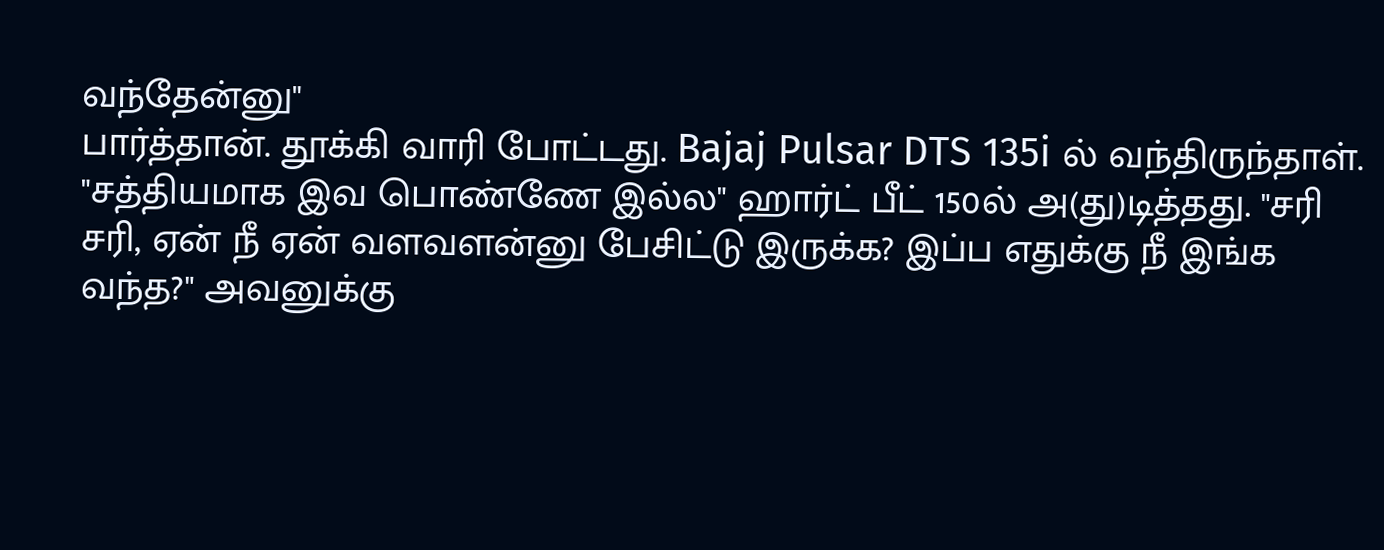வந்தேன்னு"
பார்த்தான். தூக்கி வாரி போட்டது. Bajaj Pulsar DTS 135i ல் வந்திருந்தாள்.
"சத்தியமாக இவ பொண்ணே இல்ல" ஹார்ட் பீட் 150ல் அ(து)டித்தது. "சரி சரி, ஏன் நீ ஏன் வளவளன்னு பேசிட்டு இருக்க? இப்ப எதுக்கு நீ இங்க வந்த?" அவனுக்கு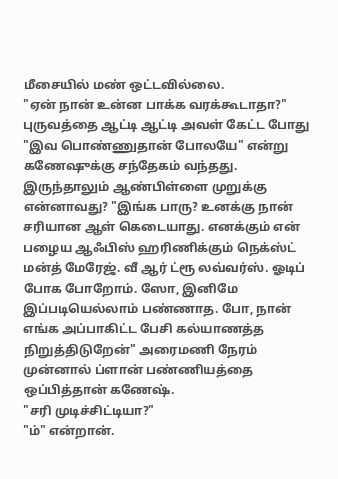மீசையில் மண் ஒட்டவில்லை.
"ஏன் நான் உன்ன பாக்க வரக்கூடாதா?" புருவத்தை ஆட்டி ஆட்டி அவள் கேட்ட போது "இவ பொண்ணுதான் போலயே" என்று கணேஷுக்கு சந்தேகம் வந்தது.
இருந்தாலும் ஆண்பிள்ளை முறுக்கு என்னாவது? "இங்க பாரு? உனக்கு நான் சரியான ஆள் கெடையாது. எனக்கும் என் பழைய ஆஃபிஸ் ஹரிணிக்கும் நெக்ஸ்ட் மன்த் மேரேஜ். வீ ஆர் ட்ரூ லவ்வர்ஸ். ஓடிப் போக போறோம். ஸோ, இனிமே இப்படியெல்லாம் பண்ணாத. போ, நான் எங்க அப்பாகிட்ட பேசி கல்யாணத்த நிறுத்திடுறேன்" அரைமணி நேரம் முன்னால் ப்ளான் பண்ணியத்தை ஒப்பித்தான் கணேஷ்.
"சரி முடிச்சிட்டியா?"
"ம்" என்றான்.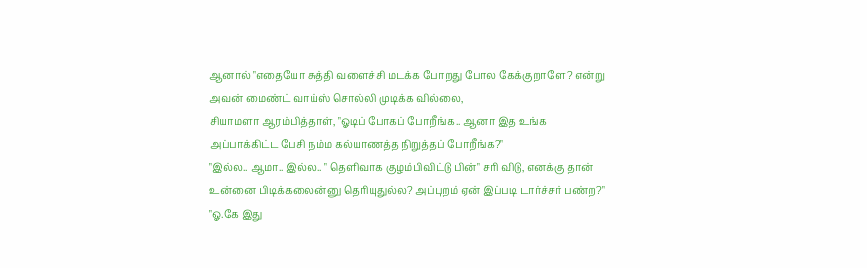ஆனால் "எதையோ சுத்தி வளைச்சி மடக்க போறது போல கேக்குறாளே? என்று அவன் மைண்ட் வாய்ஸ் சொல்லி முடிக்க வில்லை,
சியாமளா ஆரம்பித்தாள், "ஓடிப் போகப் போறீங்க.. ஆனா இத உங்க அப்பாக்கிட்ட பேசி நம்ம கல்யாணத்த நிறுத்தப் போறீங்க?"
"இல்ல.. ஆமா.. இல்ல.. " தெளிவாக குழம்பிவிட்டு பின்" சரி விடு, எனக்கு தான் உன்னை பிடிக்கலைன்னு தெரியுதுல்ல? அப்புறம் ஏன் இப்படி டார்ச்சர் பண்ற?"
"ஓ.கே இது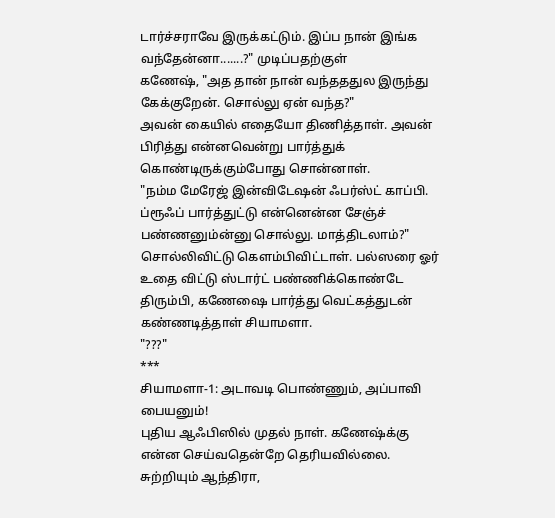டார்ச்சராவே இருக்கட்டும். இப்ப நான் இங்க வந்தேன்னா.......?" முடிப்பதற்குள்
கணேஷ், "அத தான் நான் வந்தததுல இருந்து கேக்குறேன். சொல்லு ஏன் வந்த?"
அவன் கையில் எதையோ திணித்தாள். அவன் பிரித்து என்னவென்று பார்த்துக் கொண்டிருக்கும்போது சொன்னாள்.
"நம்ம மேரேஜ் இன்விடேஷன் ஃபர்ஸ்ட் காப்பி. ப்ரூஃப் பார்த்துட்டு என்னென்ன சேஞ்ச் பண்ணனும்ன்னு சொல்லு. மாத்திடலாம்?" சொல்லிவிட்டு கெளம்பிவிட்டாள். பல்ஸரை ஓர் உதை விட்டு ஸ்டார்ட் பண்ணிக்கொண்டே திரும்பி, கணேஷை பார்த்து வெட்கத்துடன் கண்ணடித்தாள் சியாமளா.
"???"
***
சியாமளா-1: அடாவடி பொண்ணும், அப்பாவி பையனும்!
புதிய ஆஃபிஸில் முதல் நாள். கணேஷ்க்கு என்ன செய்வதென்றே தெரியவில்லை. சுற்றியும் ஆந்திரா,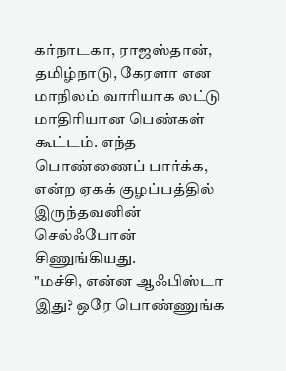கர்நாடகா, ராஜஸ்தான், தமிழ்நாடு, கேரளா என மாநிலம் வாரியாக லட்டு மாதிரியான பெண்கள் கூட்டம். எந்த பொண்ணைப் பார்க்க, என்ற ஏகக் குழப்பத்தில் இருந்தவனின் செல்ஃபோன் சிணுங்கியது.
"மச்சி, என்ன ஆஃபிஸ்டா இது? ஒரே பொண்ணுங்க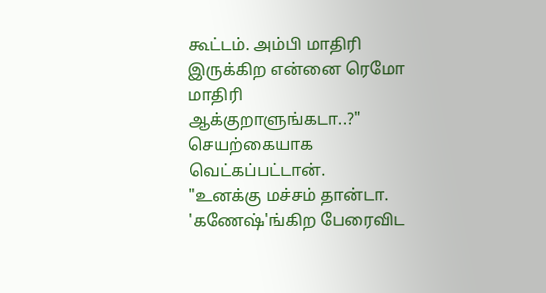கூட்டம். அம்பி மாதிரி இருக்கிற என்னை ரெமோ மாதிரி ஆக்குறாளுங்கடா..?" செயற்கையாக வெட்கப்பட்டான்.
"உனக்கு மச்சம் தான்டா. 'கணேஷ்'ங்கிற பேரைவிட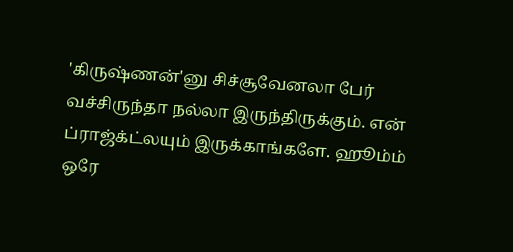'கிருஷ்ணன்'னு சிச்சூவேனலா பேர் வச்சிருந்தா நல்லா இருந்திருக்கும். என் ப்ராஜ்க்ட்லயும் இருக்காங்களே. ஹூம்ம் ஒரே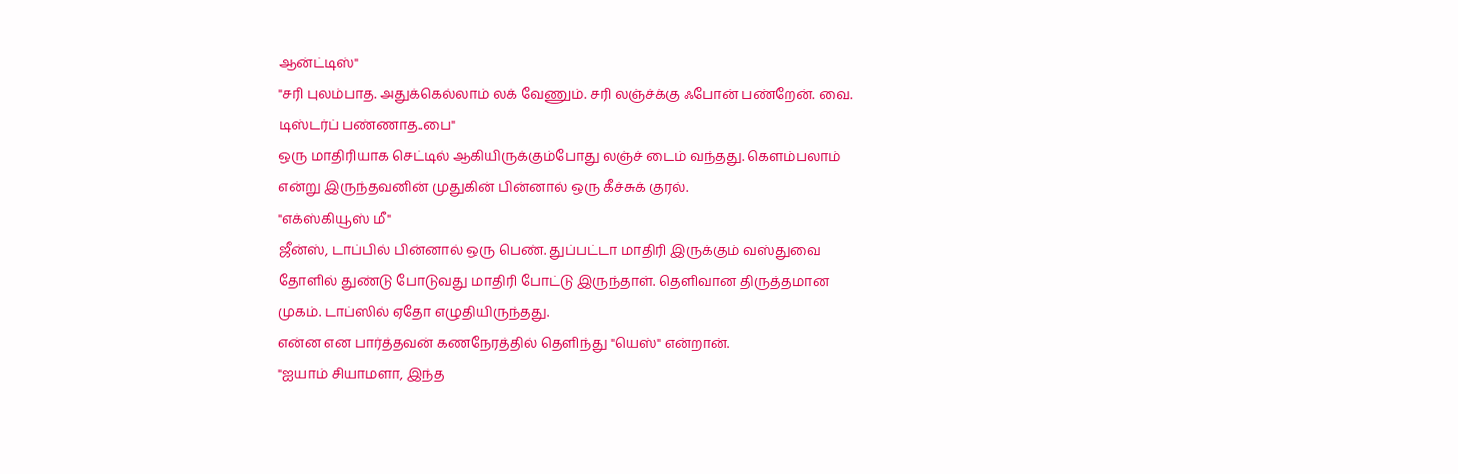ஆன்ட்டிஸ்"
"சரி புலம்பாத. அதுக்கெல்லாம் லக் வேணும். சரி லஞ்ச்க்கு ஃபோன் பண்றேன். வை. டிஸ்டர்ப் பண்ணாத..பை"
ஒரு மாதிரியாக செட்டில் ஆகியிருக்கும்போது லஞ்ச் டைம் வந்தது. கெளம்பலாம் என்று இருந்தவனின் முதுகின் பின்னால் ஒரு கீச்சுக் குரல்.
"எக்ஸ்கியூஸ் மீ"
ஜீன்ஸ், டாப்பில் பின்னால் ஒரு பெண். துப்பட்டா மாதிரி இருக்கும் வஸ்துவை தோளில் துண்டு போடுவது மாதிரி போட்டு இருந்தாள். தெளிவான திருத்தமான முகம். டாப்ஸில் ஏதோ எழுதியிருந்தது.
என்ன என பார்த்தவன் கணநேரத்தில் தெளிந்து "யெஸ்" என்றான்.
"ஐயாம் சியாமளா, இந்த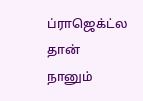ப்ராஜெக்ட்ல தான் நானும்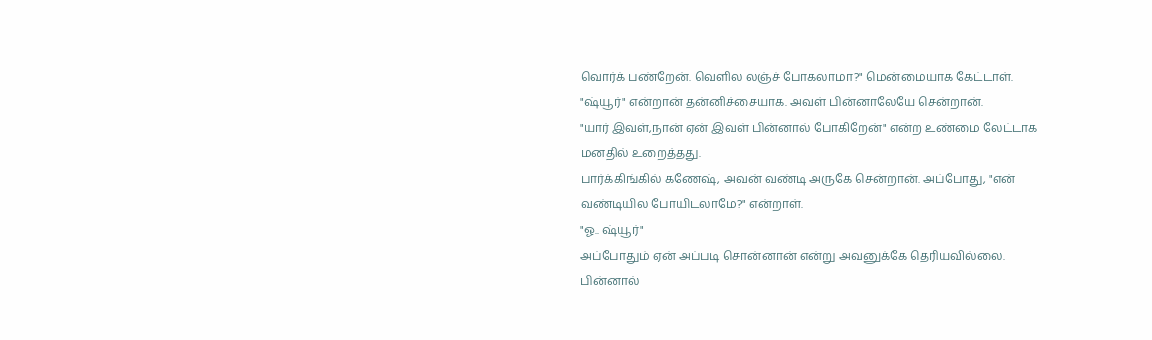வொர்க் பண்றேன். வெளில லஞ்ச் போகலாமா?" மென்மையாக கேட்டாள்.
"ஷ்யூர்" என்றான் தன்னிச்சையாக. அவள் பின்னாலேயே சென்றான்.
"யார் இவள்,நான் ஏன் இவள் பின்னால் போகிறேன்" என்ற உண்மை லேட்டாக மனதில் உறைத்தது.
பார்க்கிங்கில் கணேஷ், அவன் வண்டி அருகே சென்றான். அப்போது, "என் வண்டியில போயிடலாமே?" என்றாள்.
"ஓ.. ஷ்யூர்"
அப்போதும் ஏன் அப்படி சொன்னான் என்று அவனுக்கே தெரியவில்லை.
பின்னால்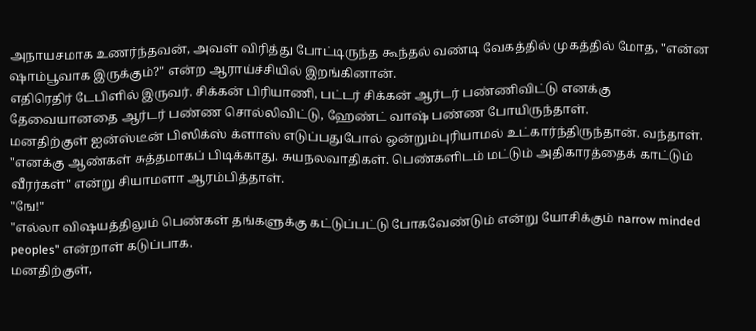அநாயசமாக உணர்ந்தவன், அவள் விரித்து போட்டிருந்த கூந்தல் வண்டி வேகத்தில் முகத்தில் மோத, "என்ன ஷாம்பூவாக இருக்கும்?" என்ற ஆராய்ச்சியில் இறங்கினான்.
எதிரெதிர் டேபிளில் இருவர். சிக்கன் பிரியாணி, பட்டர் சிக்கன் ஆர்டர் பண்ணிவிட்டு எனக்கு தேவையானதை ஆர்டர் பண்ண சொல்லிவிட்டு, ஹேண்ட் வாஷ் பண்ண போயிருந்தாள்.
மனதிற்குள் ஐன்ஸ்டீன் பிஸிக்ஸ் க்ளாஸ் எடுப்பதுபோல் ஒன்றும்புரியாமல் உட்கார்ந்திருந்தான். வந்தாள்.
"எனக்கு ஆண்கள் சுத்தமாகப் பிடிக்காது. சுயநலவாதிகள். பெண்களிடம் மட்டும் அதிகாரத்தைக் காட்டும் வீரர்கள்" என்று சியாமளா ஆரம்பித்தாள்.
"ஙே!"
"எல்லா விஷயத்திலும் பெண்கள் தங்களுக்கு கட்டுப்பட்டு போகவேண்டும் என்று யோசிக்கும் narrow minded peoples" என்றாள் கடுப்பாக.
மனதிற்குள்,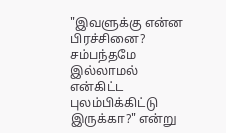"இவளுக்கு என்ன பிரச்சினை? சம்பந்தமே இல்லாமல் என்கிட்ட புலம்பிக்கிட்டு இருக்கா?" என்று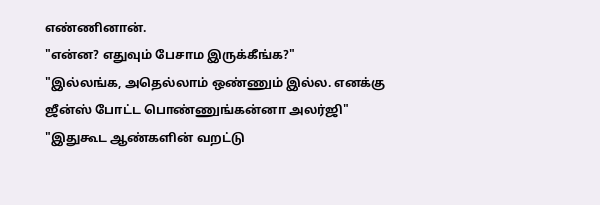எண்ணினான்.
"என்ன? எதுவும் பேசாம இருக்கீங்க?"
"இல்லங்க, அதெல்லாம் ஒண்ணும் இல்ல. எனக்கு ஜீன்ஸ் போட்ட பொண்ணுங்கன்னா அலர்ஜி"
"இதுகூட ஆண்களின் வறட்டு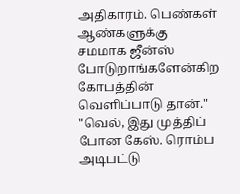அதிகாரம். பெண்கள் ஆண்களுக்கு சமமாக ஜீன்ஸ் போடுறாங்களேன்கிற கோபத்தின் வெளிப்பாடு தான்."
"வெல், இது முத்திப் போன கேஸ். ரொம்ப அடிபட்டு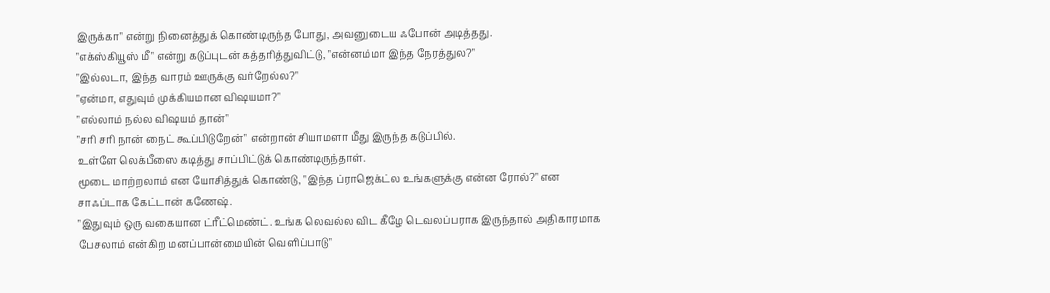இருக்கா" என்று நினைத்துக் கொண்டிருந்த போது, அவனுடைய ஃபோன் அடித்தது.
"எக்ஸ்கியூஸ் மீ" என்று கடுப்புடன் கத்தரித்துவிட்டு, "என்னம்மா இந்த நேரத்துல?"
"இல்லடா, இந்த வாரம் ஊருக்கு வர்றேல்ல?"
"ஏன்மா, எதுவும் முக்கியமான விஷயமா?"
"எல்லாம் நல்ல விஷயம் தான்"
"சரி சரி நான் நைட் கூப்பிடுறேன்" என்றான் சியாமளா மீது இருந்த கடுப்பில்.
உள்ளே லெக்பீஸை கடித்து சாப்பிட்டுக் கொண்டிருந்தாள்.
மூடை மாற்றலாம் என யோசித்துக் கொண்டு, "இந்த ப்ராஜெக்ட்ல உங்களுக்கு என்ன ரோல்?" என சாஃப்டாக கேட்டான் கணேஷ்.
"இதுவும் ஒரு வகையான ட்ரீட்மெண்ட். உங்க லெவல்ல விட கீழே டெவலப்பராக இருந்தால் அதிகாரமாக பேசலாம் என்கிற மனப்பான்மையின் வெளிப்பாடு"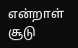என்றாள் சூடு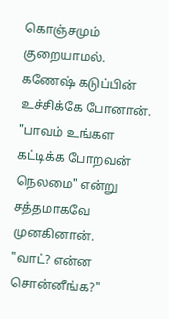கொஞ்சமும் குறையாமல்.
கணேஷ் கடுப்பின் உச்சிக்கே போனான். "பாவம் உங்கள கட்டிக்க போறவன் நெலமை" என்று சத்தமாகவே முனகினான்.
"வாட்? என்ன சொன்னீங்க?"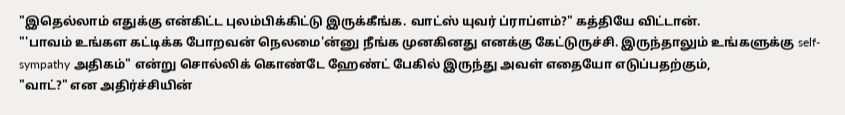"இதெல்லாம் எதுக்கு என்கிட்ட புலம்பிக்கிட்டு இருக்கீங்க. வாட்ஸ் யுவர் ப்ராப்ளம்?" கத்தியே விட்டான்.
"'பாவம் உங்கள கட்டிக்க போறவன் நெலமை'ன்னு நீங்க முனகினது எனக்கு கேட்டுருச்சி. இருந்தாலும் உங்களுக்கு self-sympathy அதிகம்" என்று சொல்லிக் கொண்டே ஹேண்ட் பேகில் இருந்து அவள் எதையோ எடுப்பதற்கும்,
"வாட்?" என அதிர்ச்சியின்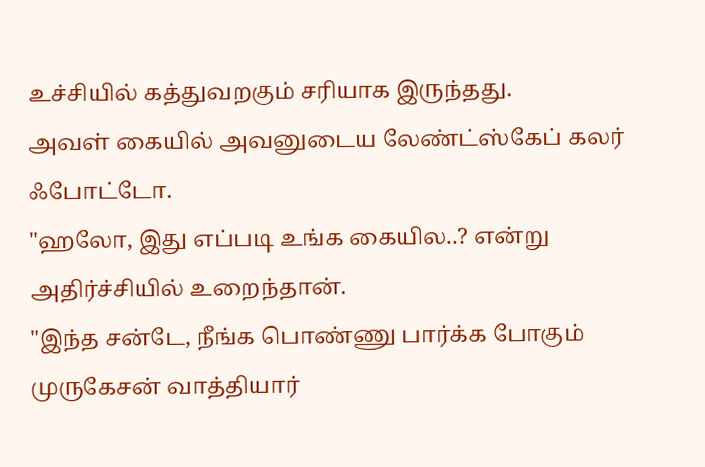உச்சியில் கத்துவறகும் சரியாக இருந்தது.
அவள் கையில் அவனுடைய லேண்ட்ஸ்கேப் கலர் ஃபோட்டோ.
"ஹலோ, இது எப்படி உங்க கையில..? என்று அதிர்ச்சியில் உறைந்தான்.
"இந்த சன்டே, நீங்க பொண்ணு பார்க்க போகும் முருகேசன் வாத்தியார்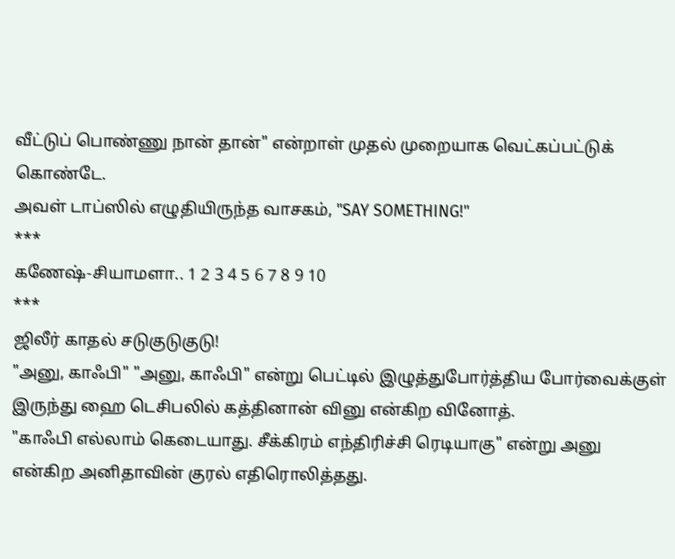வீட்டுப் பொண்ணு நான் தான்" என்றாள் முதல் முறையாக வெட்கப்பட்டுக் கொண்டே.
அவள் டாப்ஸில் எழுதியிருந்த வாசகம், "SAY SOMETHING!"
***
கணேஷ்-சியாமளா.. 1 2 3 4 5 6 7 8 9 10
***
ஜிலீர் காதல் சடுகுடுகுடு!
"அனு, காஃபி" "அனு, காஃபி" என்று பெட்டில் இழுத்துபோர்த்திய போர்வைக்குள் இருந்து ஹை டெசிபலில் கத்தினான் வினு என்கிற வினோத்.
"காஃபி எல்லாம் கெடையாது. சீக்கிரம் எந்திரிச்சி ரெடியாகு" என்று அனு என்கிற அனிதாவின் குரல் எதிரொலித்தது.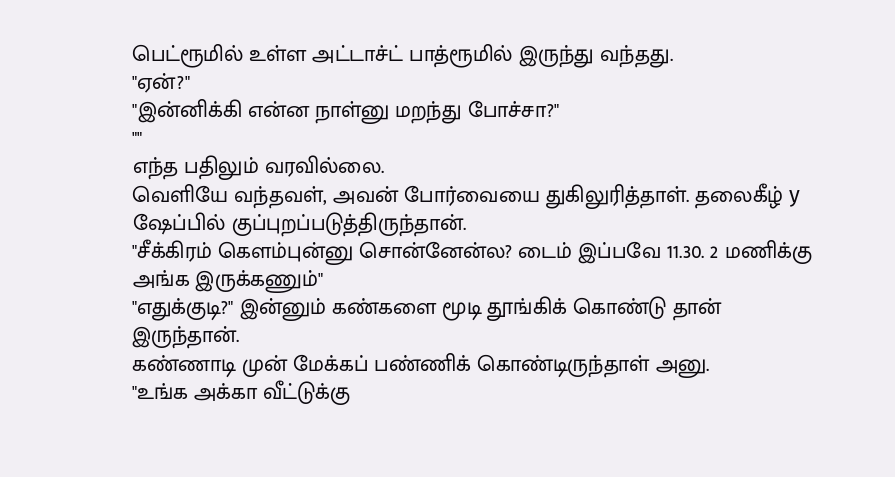பெட்ரூமில் உள்ள அட்டாச்ட் பாத்ரூமில் இருந்து வந்தது.
"ஏன்?"
"இன்னிக்கி என்ன நாள்னு மறந்து போச்சா?"
""
எந்த பதிலும் வரவில்லை.
வெளியே வந்தவள், அவன் போர்வையை துகிலுரித்தாள். தலைகீழ் y ஷேப்பில் குப்புறப்படுத்திருந்தான்.
"சீக்கிரம் கெளம்புன்னு சொன்னேன்ல? டைம் இப்பவே 11.30. 2 மணிக்கு அங்க இருக்கணும்"
"எதுக்குடி?" இன்னும் கண்களை மூடி தூங்கிக் கொண்டு தான் இருந்தான்.
கண்ணாடி முன் மேக்கப் பண்ணிக் கொண்டிருந்தாள் அனு.
"உங்க அக்கா வீட்டுக்கு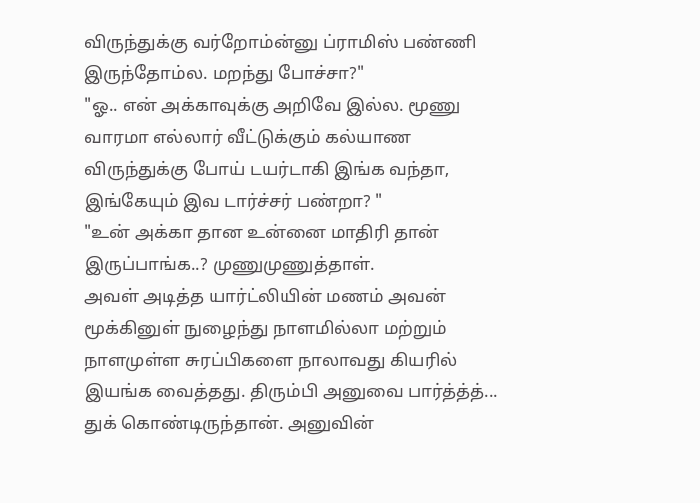விருந்துக்கு வர்றோம்ன்னு ப்ராமிஸ் பண்ணி இருந்தோம்ல. மறந்து போச்சா?"
"ஓ.. என் அக்காவுக்கு அறிவே இல்ல. மூணு வாரமா எல்லார் வீட்டுக்கும் கல்யாண விருந்துக்கு போய் டயர்டாகி இங்க வந்தா, இங்கேயும் இவ டார்ச்சர் பண்றா? "
"உன் அக்கா தான உன்னை மாதிரி தான் இருப்பாங்க..? முணுமுணுத்தாள்.
அவள் அடித்த யார்ட்லியின் மணம் அவன் மூக்கினுள் நுழைந்து நாளமில்லா மற்றும் நாளமுள்ள சுரப்பிகளை நாலாவது கியரில் இயங்க வைத்தது. திரும்பி அனுவை பார்த்த்த்... துக் கொண்டிருந்தான். அனுவின்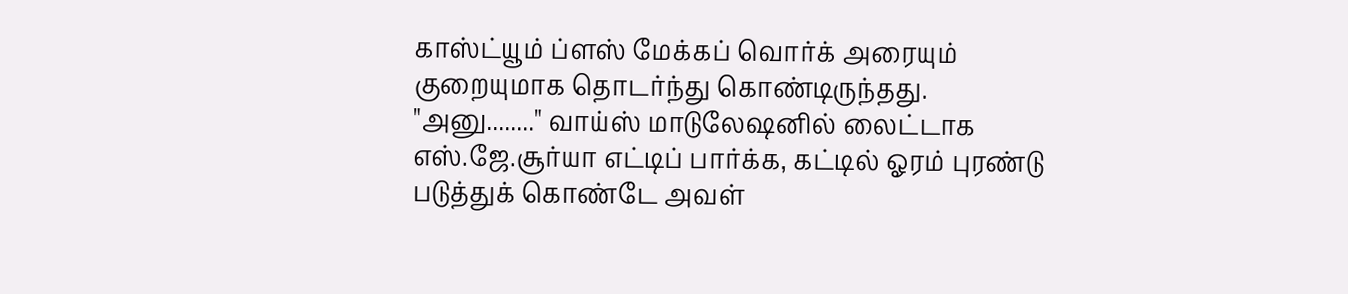காஸ்ட்யூம் ப்ளஸ் மேக்கப் வொர்க் அரையும் குறையுமாக தொடர்ந்து கொண்டிருந்தது.
"அனு........" வாய்ஸ் மாடுலேஷனில் லைட்டாக எஸ்.ஜே.சூர்யா எட்டிப் பார்க்க, கட்டில் ஓரம் புரண்டு படுத்துக் கொண்டே அவள்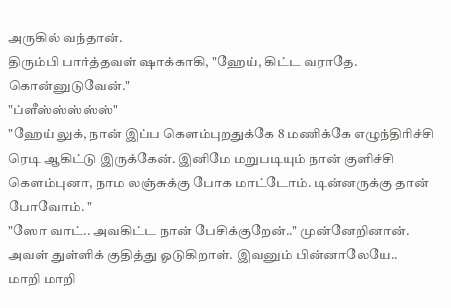அருகில் வந்தான்.
திரும்பி பார்த்தவள் ஷாக்காகி, "ஹேய், கிட்ட வராதே. கொன்னுடுவேன்."
"ப்ளீஸ்ஸ்ஸ்ஸ்ஸ்"
"ஹேய் லுக், நான் இப்ப கெளம்புறதுக்கே 8 மணிக்கே எழுந்திரிச்சி ரெடி ஆகிட்டு இருக்கேன். இனிமே மறுபடியும் நான் குளிச்சி கெளம்புனா, நாம லஞ்சுக்கு போக மாட்டோம். டின்னருக்கு தான் போவோம். "
"ஸோ வாட்.. அவகிட்ட நான் பேசிக்குறேன்.." முன்னேறினான்.
அவள் துள்ளிக் குதித்து ஓடுகிறாள். இவனும் பின்னாலேயே..
மாறி மாறி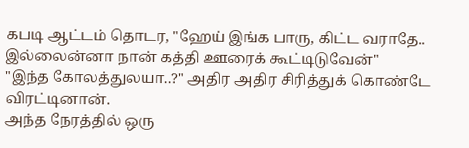கபடி ஆட்டம் தொடர, "ஹேய் இங்க பாரு, கிட்ட வராதே.. இல்லைன்னா நான் கத்தி ஊரைக் கூட்டிடுவேன்"
"இந்த கோலத்துலயா..?" அதிர அதிர சிரித்துக் கொண்டே விரட்டினான்.
அந்த நேரத்தில் ஒரு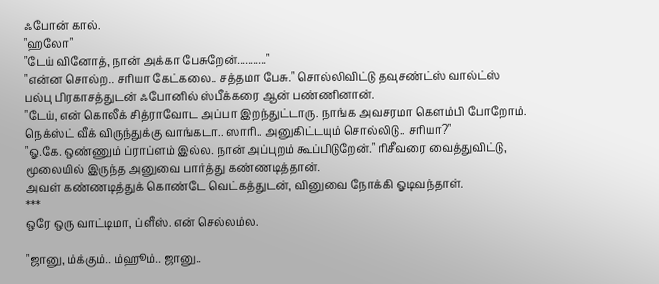ஃபோன் கால்.
"ஹலோ"
"டேய் வினோத், நான் அக்கா பேசுறேன்..........."
"என்ன சொல்ற.. சரியா கேட்கலை.. சத்தமா பேசு." சொல்லிவிட்டு தவுசண்ட்ஸ் வால்ட்ஸ் பல்பு பிரகாசத்துடன் ஃபோனில் ஸ்பீக்கரை ஆன் பண்ணினான்.
"டேய், என் கொலீக் சித்ராவோட அப்பா இறந்துட்டாரு. நாங்க அவசரமா கெளம்பி போறோம். நெக்ஸ்ட் வீக் விருந்துக்கு வாங்கடா.. ஸாரி.. அனுகிட்டயும் சொல்லிடு.. சரியா?"
"ஓ.கே. ஒண்ணும் ப்ராப்ளம் இல்ல. நான் அப்புறம் கூப்பிடுறேன்." ரிசீவரை வைத்துவிட்டு, மூலையில் இருந்த அனுவை பார்த்து கண்ணடித்தான்.
அவள் கண்ணடித்துக் கொண்டே வெட்கத்துடன், வினுவை நோக்கி ஓடிவந்தாள்.
***
ஒரே ஒரு வாட்டிமா, ப்ளீஸ். என் செல்லம்ல.

"ஜானு, ம்க்கும்.. ம்ஹூம்.. ஜானு..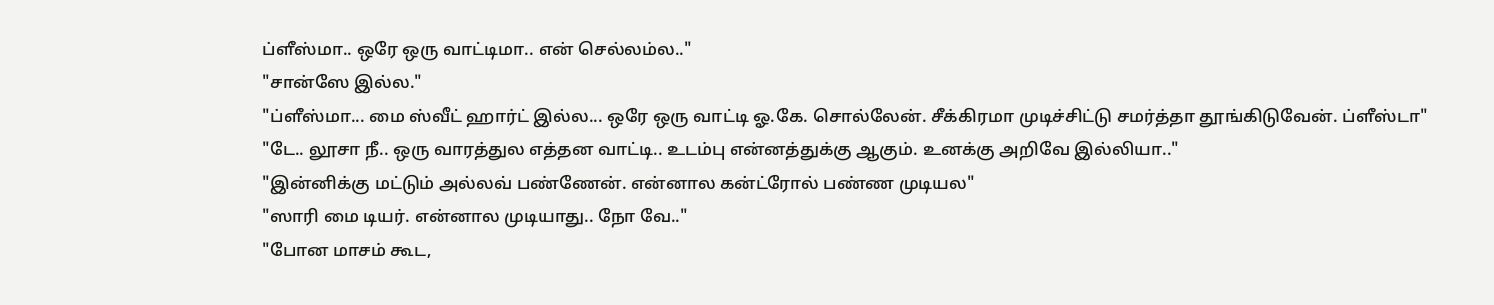ப்ளீஸ்மா.. ஒரே ஒரு வாட்டிமா.. என் செல்லம்ல.."
"சான்ஸே இல்ல."
"ப்ளீஸ்மா... மை ஸ்வீட் ஹார்ட் இல்ல... ஒரே ஒரு வாட்டி ஓ.கே. சொல்லேன். சீக்கிரமா முடிச்சிட்டு சமர்த்தா தூங்கிடுவேன். ப்ளீஸ்டா"
"டே.. லூசா நீ.. ஒரு வாரத்துல எத்தன வாட்டி.. உடம்பு என்னத்துக்கு ஆகும். உனக்கு அறிவே இல்லியா.."
"இன்னிக்கு மட்டும் அல்லவ் பண்ணேன். என்னால கன்ட்ரோல் பண்ண முடியல"
"ஸாரி மை டியர். என்னால முடியாது.. நோ வே.."
"போன மாசம் கூட,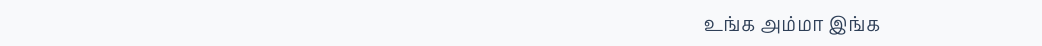உங்க அம்மா இங்க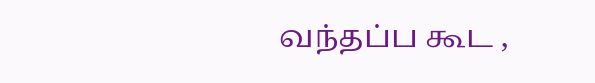வந்தப்ப கூட ,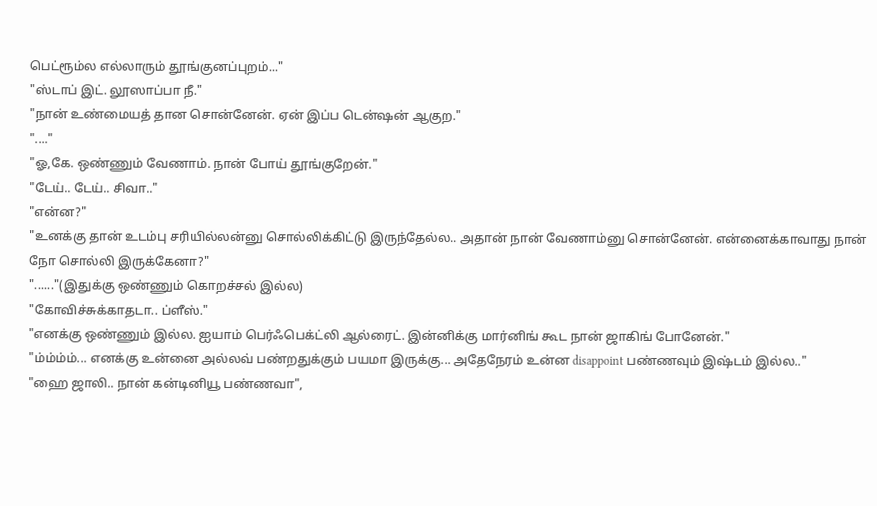பெட்ரூம்ல எல்லாரும் தூங்குனப்புறம்..."
"ஸ்டாப் இட். லூஸாப்பா நீ."
"நான் உண்மையத் தான சொன்னேன். ஏன் இப்ப டென்ஷன் ஆகுற."
"...."
"ஓ,கே. ஒண்ணும் வேணாம். நான் போய் தூங்குறேன்."
"டேய்.. டேய்.. சிவா.."
"என்ன?"
"உனக்கு தான் உடம்பு சரியில்லன்னு சொல்லிக்கிட்டு இருந்தேல்ல.. அதான் நான் வேணாம்னு சொன்னேன். என்னைக்காவாது நான் நோ சொல்லி இருக்கேனா?"
"......"(இதுக்கு ஒண்ணும் கொறச்சல் இல்ல)
"கோவிச்சுக்காதடா.. ப்ளீஸ்."
"எனக்கு ஒண்ணும் இல்ல. ஐயாம் பெர்ஃபெக்ட்லி ஆல்ரைட். இன்னிக்கு மார்னிங் கூட நான் ஜாகிங் போனேன்."
"ம்ம்ம்ம்... எனக்கு உன்னை அல்லவ் பண்றதுக்கும் பயமா இருக்கு... அதேநேரம் உன்ன disappoint பண்ணவும் இஷ்டம் இல்ல.."
"ஹை ஜாலி.. நான் கன்டினியூ பண்ணவா",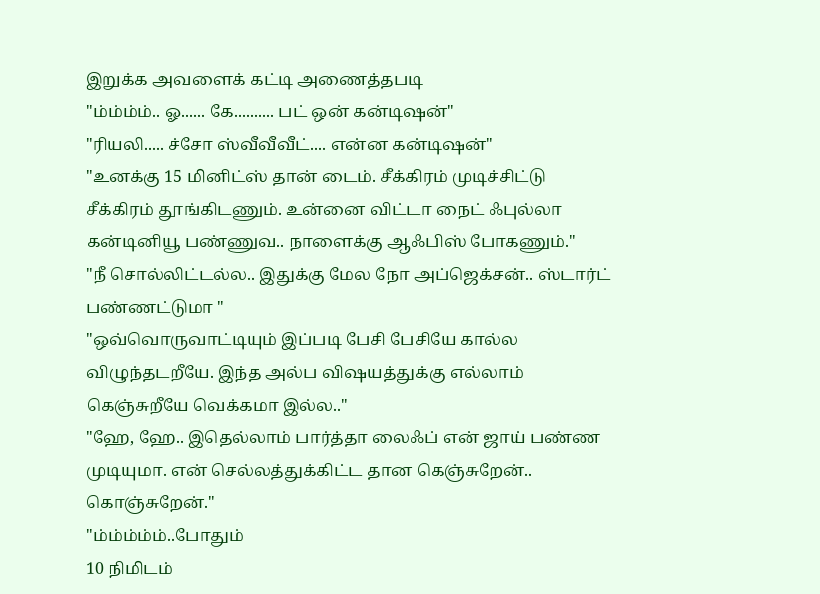இறுக்க அவளைக் கட்டி அணைத்தபடி
"ம்ம்ம்ம்.. ஓ...... கே.......... பட் ஒன் கன்டிஷன்"
"ரியலி..... ச்சோ ஸ்வீவீவீட்.... என்ன கன்டிஷன்"
"உனக்கு 15 மினிட்ஸ் தான் டைம். சீக்கிரம் முடிச்சிட்டு சீக்கிரம் தூங்கிடணும். உன்னை விட்டா நைட் ஃபுல்லா கன்டினியூ பண்ணுவ.. நாளைக்கு ஆஃபிஸ் போகணும்."
"நீ சொல்லிட்டல்ல.. இதுக்கு மேல நோ அப்ஜெக்சன்.. ஸ்டார்ட் பண்ணட்டுமா "
"ஒவ்வொருவாட்டியும் இப்படி பேசி பேசியே கால்ல விழுந்தடறீயே. இந்த அல்ப விஷயத்துக்கு எல்லாம் கெஞ்சுறீயே வெக்கமா இல்ல.."
"ஹே, ஹே.. இதெல்லாம் பார்த்தா லைஃப் என் ஜாய் பண்ண முடியுமா. என் செல்லத்துக்கிட்ட தான கெஞ்சுறேன்.. கொஞ்சுறேன்."
"ம்ம்ம்ம்ம்..போதும்
10 நிமிடம்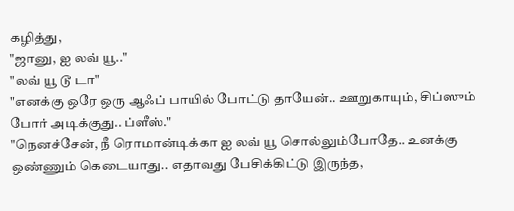கழித்து,
"ஜானு, ஐ லவ் யூ.."
"லவ் யூ டூ டா"
"எனக்கு ஒரே ஒரு ஆஃப் பாயில் போட்டு தாயேன்.. ஊறுகாயும், சிப்ஸும் போர் அடிக்குது.. ப்ளீஸ்."
"நெனச்சேன், நீ ரொமான்டிக்கா ஐ லவ் யூ சொல்லும்போதே.. உனக்கு ஒண்ணும் கெடையாது.. எதாவது பேசிக்கிட்டு இருந்த,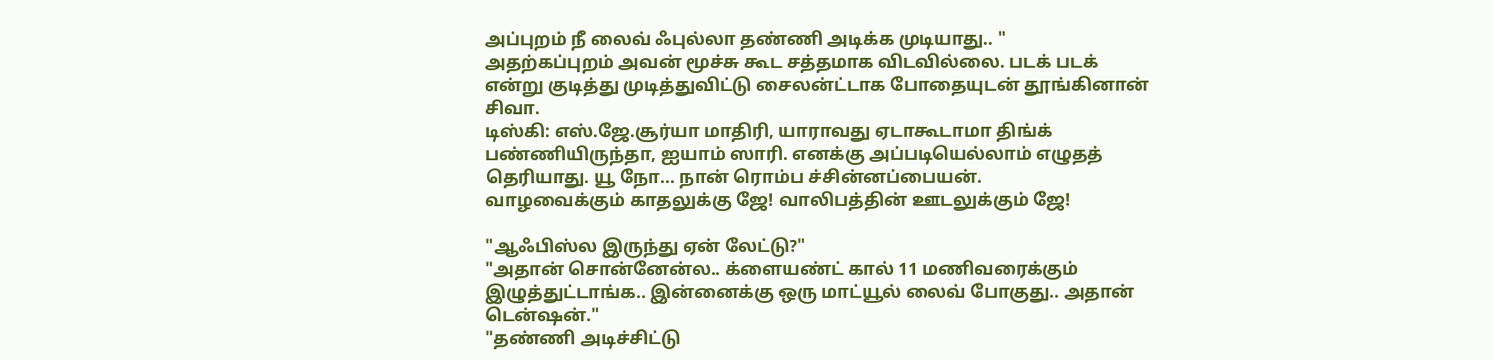அப்புறம் நீ லைவ் ஃபுல்லா தண்ணி அடிக்க முடியாது.. "
அதற்கப்புறம் அவன் மூச்சு கூட சத்தமாக விடவில்லை. படக் படக் என்று குடித்து முடித்துவிட்டு சைலன்ட்டாக போதையுடன் தூங்கினான் சிவா.
டிஸ்கி: எஸ்.ஜே.சூர்யா மாதிரி, யாராவது ஏடாகூடாமா திங்க் பண்ணியிருந்தா, ஐயாம் ஸாரி. எனக்கு அப்படியெல்லாம் எழுதத் தெரியாது. யூ நோ... நான் ரொம்ப ச்சின்னப்பையன்.
வாழவைக்கும் காதலுக்கு ஜே! வாலிபத்தின் ஊடலுக்கும் ஜே!

"ஆஃபிஸ்ல இருந்து ஏன் லேட்டு?"
"அதான் சொன்னேன்ல.. க்ளையண்ட் கால் 11 மணிவரைக்கும் இழுத்துட்டாங்க.. இன்னைக்கு ஒரு மாட்யூல் லைவ் போகுது.. அதான் டென்ஷன்."
"தண்ணி அடிச்சிட்டு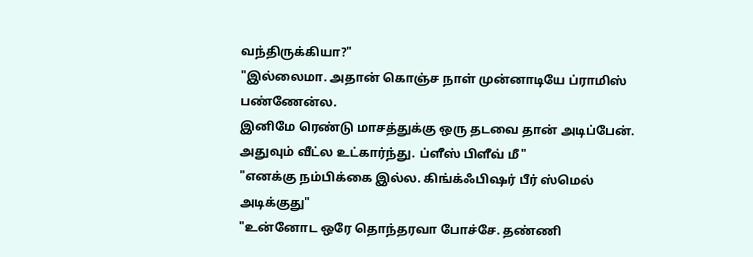வந்திருக்கியா?"
"இல்லைமா. அதான் கொஞ்ச நாள் முன்னாடியே ப்ராமிஸ் பண்ணேன்ல.
இனிமே ரெண்டு மாசத்துக்கு ஒரு தடவை தான் அடிப்பேன். அதுவும் வீட்ல உட்கார்ந்து. ப்ளீஸ் பிளீவ் மீ"
"எனக்கு நம்பிக்கை இல்ல. கிங்க்ஃபிஷர் பீர் ஸ்மெல் அடிக்குது"
"உன்னோட ஒரே தொந்தரவா போச்சே. தண்ணி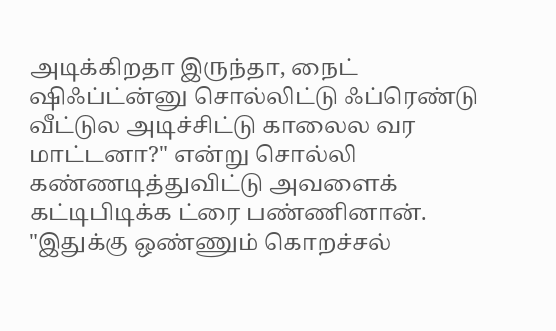அடிக்கிறதா இருந்தா, நைட் ஷிஃப்ட்ன்னு சொல்லிட்டு ஃப்ரெண்டு வீட்டுல அடிச்சிட்டு காலைல வர மாட்டனா?" என்று சொல்லி கண்ணடித்துவிட்டு அவளைக் கட்டிபிடிக்க ட்ரை பண்ணினான்.
"இதுக்கு ஒண்ணும் கொறச்சல்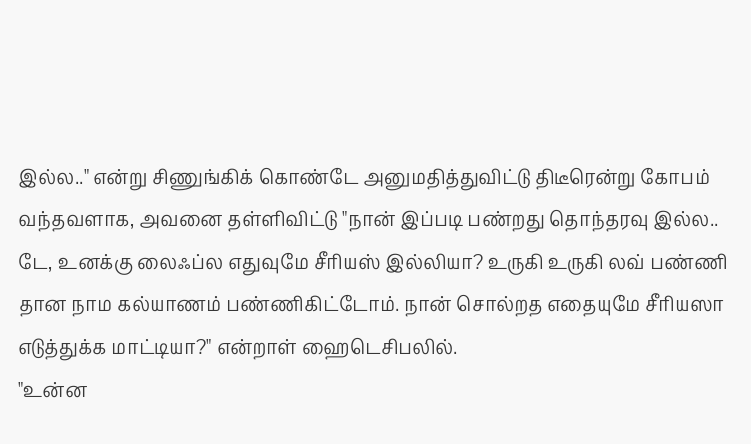இல்ல.." என்று சிணுங்கிக் கொண்டே அனுமதித்துவிட்டு திடீரென்று கோபம் வந்தவளாக, அவனை தள்ளிவிட்டு "நான் இப்படி பண்றது தொந்தரவு இல்ல.. டே, உனக்கு லைஃப்ல எதுவுமே சீரியஸ் இல்லியா? உருகி உருகி லவ் பண்ணி தான நாம கல்யாணம் பண்ணிகிட்டோம். நான் சொல்றத எதையுமே சீரியஸா எடுத்துக்க மாட்டியா?" என்றாள் ஹைடெசிபலில்.
"உன்ன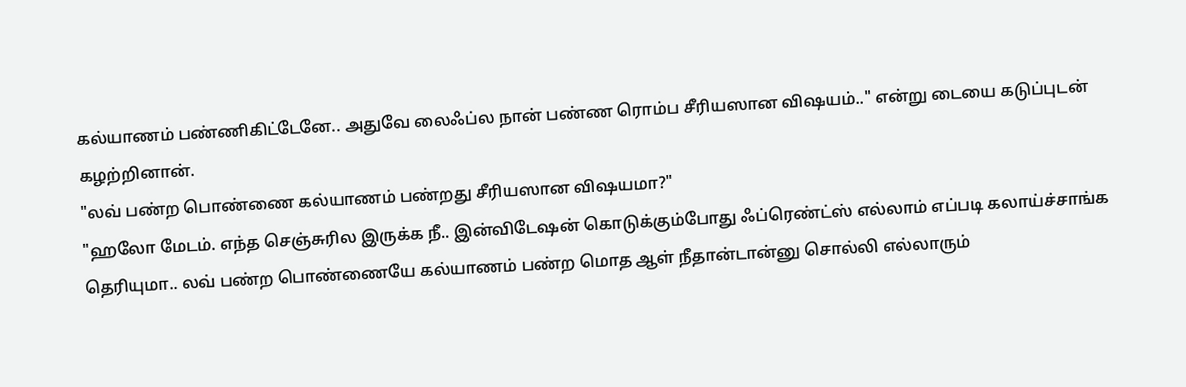கல்யாணம் பண்ணிகிட்டேனே.. அதுவே லைஃப்ல நான் பண்ண ரொம்ப சீரியஸான விஷயம்.." என்று டையை கடுப்புடன் கழற்றினான்.
"லவ் பண்ற பொண்ணை கல்யாணம் பண்றது சீரியஸான விஷயமா?"
"ஹலோ மேடம். எந்த செஞ்சுரில இருக்க நீ.. இன்விடேஷன் கொடுக்கும்போது ஃப்ரெண்ட்ஸ் எல்லாம் எப்படி கலாய்ச்சாங்க தெரியுமா.. லவ் பண்ற பொண்ணையே கல்யாணம் பண்ற மொத ஆள் நீதான்டான்னு சொல்லி எல்லாரும்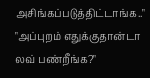அசிங்கப்படுத்திட்டாங்க.."
"அப்புறம் எதுக்குதான்டா லவ் பண்றீங்க?"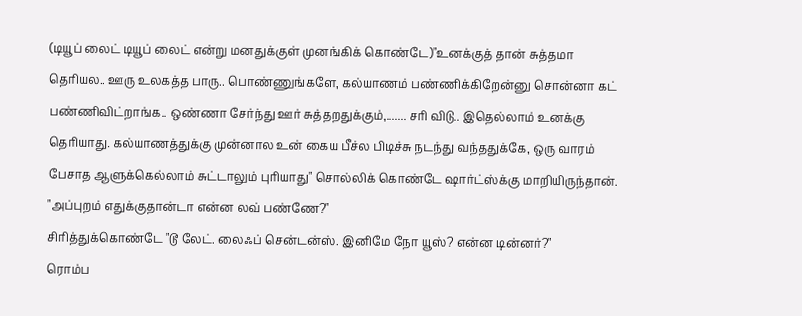(டியூப் லைட் டியூப் லைட் என்று மனதுக்குள் முனங்கிக் கொண்டே)"உனக்குத் தான் சுத்தமா தெரியல.. ஊரு உலகத்த பாரு.. பொண்ணுங்களே, கல்யாணம் பண்ணிக்கிறேன்னு சொன்னா கட் பண்ணிவிட்றாங்க.. ஒண்ணா சேர்ந்து ஊர் சுத்தறதுக்கும்,....... சரி விடு.. இதெல்லாம் உனக்கு தெரியாது. கல்யாணத்துக்கு முன்னால உன் கைய பீச்ல பிடிச்சு நடந்து வந்ததுக்கே, ஒரு வாரம் பேசாத ஆளுக்கெல்லாம் சுட்டாலும் புரியாது" சொல்லிக் கொண்டே ஷார்ட்ஸ்க்கு மாறியிருந்தான்.
"அப்புறம் எதுக்குதான்டா என்ன லவ் பண்ணே?"
சிரித்துக்கொண்டே "டூ லேட். லைஃப் சென்டன்ஸ். இனிமே நோ யூஸ்? என்ன டின்னர்?"
ரொம்ப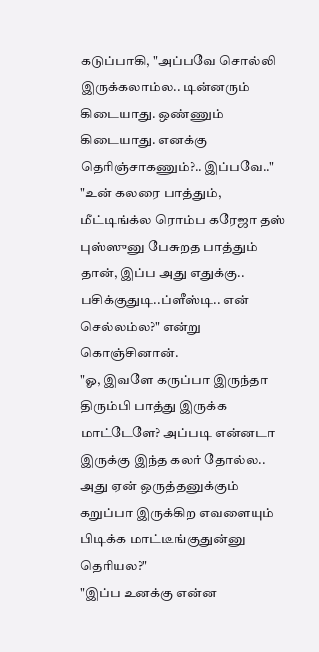கடுப்பாகி, "அப்பவே சொல்லி இருக்கலாம்ல.. டின்னரும் கிடையாது. ஒண்ணும் கிடையாது. எனக்கு தெரிஞ்சாகணும்?.. இப்பவே.."
"உன் கலரை பாத்தும், மீட்டிங்க்ல ரொம்ப கரேஜா தஸ் புஸ்ஸுனு பேசுறத பாத்தும் தான், இப்ப அது எதுக்கு.. பசிக்குதுடி..ப்ளீஸ்டி.. என் செல்லம்ல?" என்று கொஞ்சினான்.
"ஓ, இவளே கருப்பா இருந்தா திரும்பி பாத்து இருக்க மாட்டேளே? அப்படி என்னடா இருக்கு இந்த கலர் தோல்ல.. அது ஏன் ஒருத்தனுக்கும் கறுப்பா இருக்கிற எவளையும் பிடிக்க மாட்டீங்குதுன்னு தெரியல?"
"இப்ப உனக்கு என்ன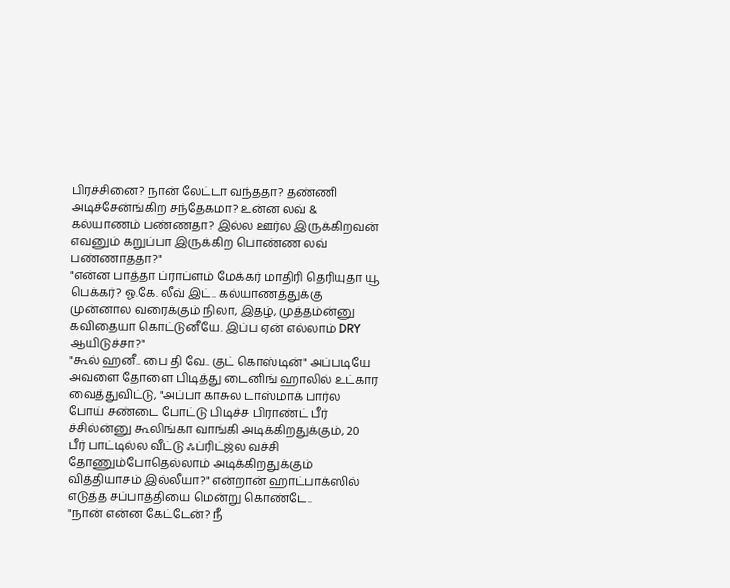பிரச்சினை? நான் லேட்டா வந்ததா? தண்ணி அடிச்சேன்ங்கிற சந்தேகமா? உன்ன லவ் & கல்யாணம் பண்ணதா? இல்ல ஊர்ல இருக்கிறவன் எவனும் கறுப்பா இருக்கிற பொண்ண லவ் பண்ணாததா?"
"என்ன பாத்தா ப்ராப்ளம் மேக்கர் மாதிரி தெரியுதா யூ பெக்கர்? ஓ.கே. லீவ் இட்.. கல்யாணத்துக்கு முன்னால வரைக்கும் நிலா, இதழ், முத்தம்ன்னு கவிதையா கொட்டுனீயே. இப்ப ஏன் எல்லாம் DRY ஆயிடுச்சா?"
"கூல் ஹனீ.. பை தி வே.. குட் கொஸ்டின்" அப்படியே அவளை தோளை பிடித்து டைனிங் ஹாலில் உட்கார வைத்துவிட்டு, "அப்பா காசுல டாஸ்மாக் பார்ல போய் சண்டை போட்டு பிடிச்ச பிராண்ட் பீர் ச்சில்ன்னு கூலிங்கா வாங்கி அடிக்கிறதுக்கும், 20 பீர் பாட்டில்ல வீட்டு ஃப்ரிட்ஜ்ல வச்சி தோணும்போதெல்லாம் அடிக்கிறதுக்கும் வித்தியாசம் இல்லீயா?" என்றான் ஹாட்பாக்ஸில் எடுத்த சப்பாத்தியை மென்று கொண்டே..
"நான் என்ன கேட்டேன்? நீ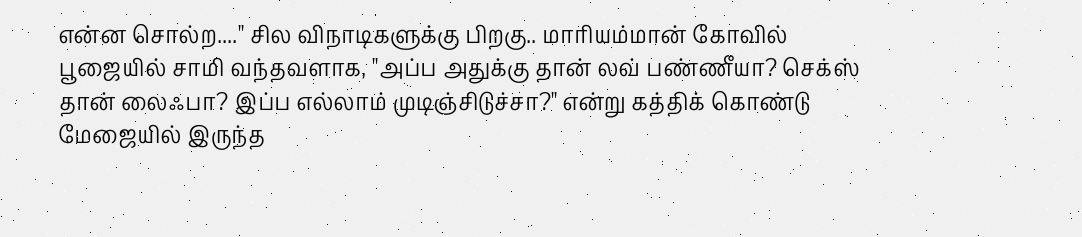என்ன சொல்ற...." சில விநாடிகளுக்கு பிறகு.. மாரியம்மான் கோவில் பூஜையில் சாமி வந்தவளாக, "அப்ப அதுக்கு தான் லவ் பண்ணீயா? செக்ஸ் தான் லைஃபா? இப்ப எல்லாம் முடிஞ்சிடுச்சா?" என்று கத்திக் கொண்டு மேஜையில் இருந்த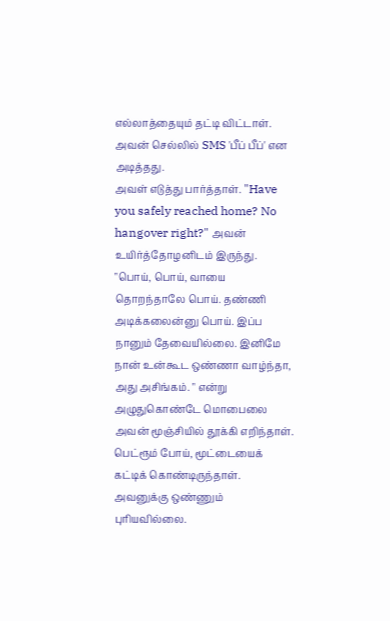எல்லாத்தையும் தட்டி விட்டாள்.
அவன் செல்லில் SMS 'பீப் பீப்' என அடித்தது.
அவள் எடுத்து பார்த்தாள். "Have you safely reached home? No hangover right?" அவன் உயிர்த்தோழனிடம் இருந்து.
"பொய், பொய், வாயை தொறந்தாலே பொய். தண்ணி அடிக்கலைன்னு பொய். இப்ப நானும் தேவையில்லை. இனிமே நான் உன்கூட ஒண்ணா வாழ்ந்தா, அது அசிங்கம். " என்று அழுதுகொண்டே மொபைலை அவன் மூஞ்சியில் தூக்கி எறிந்தாள். பெட்ரூம் போய், மூட்டையைக் கட்டிக் கொண்டிருந்தாள்.
அவனுக்கு ஒண்ணும் புரியவில்லை.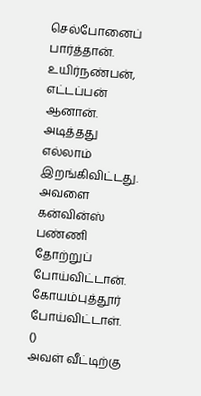செல்போனைப் பார்த்தான். உயிர்நண்பன், எட்டப்பன் ஆனான். அடித்தது எல்லாம் இறங்கிவிட்டது. அவளை கன்வின்ஸ் பண்ணி தோற்றுப் போய்விட்டான். கோயம்புத்தூர் போய்விட்டாள்.
()
அவள் வீட்டிற்கு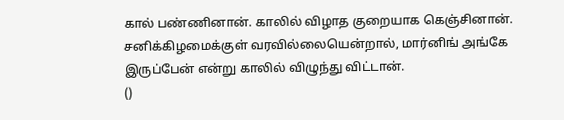கால் பண்ணினான். காலில் விழாத குறையாக கெஞ்சினான். சனிக்கிழமைக்குள் வரவில்லையென்றால், மார்னிங் அங்கே இருப்பேன் என்று காலில் விழுந்து விட்டான்.
()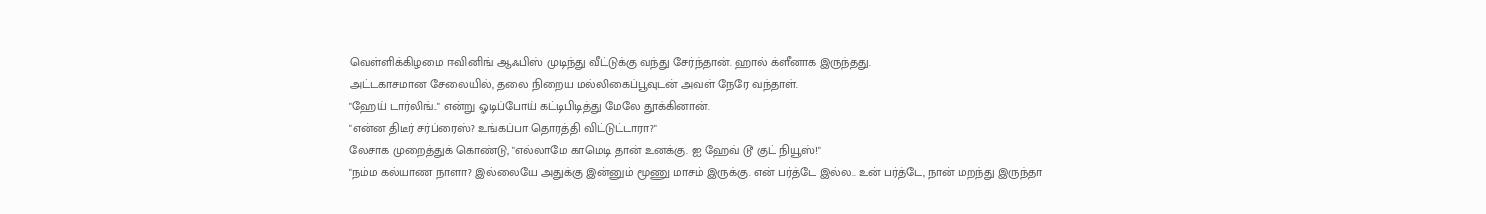வெள்ளிக்கிழமை ஈவினிங் ஆஃபிஸ் முடிந்து வீட்டுக்கு வந்து சேர்ந்தான். ஹால் க்ளீனாக இருந்தது.
அட்டகாசமான சேலையில், தலை நிறைய மல்லிகைப்பூவுடன் அவள் நேரே வந்தாள்.
"ஹேய் டார்லிங்.." என்று ஓடிப்போய் கட்டிபிடித்து மேலே தூக்கினான்.
"என்ன திடீர் சர்ப்ரைஸ்? உங்கப்பா தொரத்தி விட்டுட்டாரா?"
லேசாக முறைத்துக் கொண்டு, "எல்லாமே காமெடி தான் உனக்கு. ஐ ஹேவ் டூ குட் நியூஸ்!"
"நம்ம கல்யாண நாளா? இல்லையே அதுக்கு இன்னும் மூணு மாசம் இருக்கு. என் பர்த்டே இல்ல.. உன் பர்த்டே, நான் மறந்து இருந்தா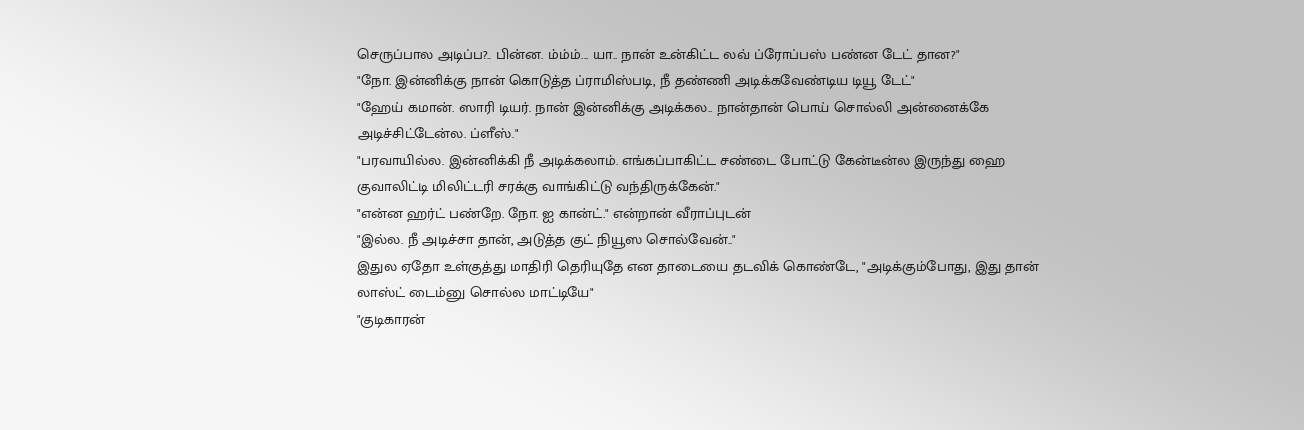செருப்பால அடிப்ப?.. பின்ன. ம்ம்ம்... யா.. நான் உன்கிட்ட லவ் ப்ரோப்பஸ் பண்ன டேட் தான?"
"நோ. இன்னிக்கு நான் கொடுத்த ப்ராமிஸ்படி, நீ தண்ணி அடிக்கவேண்டிய டியூ டேட்"
"ஹேய் கமான். ஸாரி டியர். நான் இன்னிக்கு அடிக்கல.. நான்தான் பொய் சொல்லி அன்னைக்கே அடிச்சிட்டேன்ல. ப்ளீஸ்."
"பரவாயில்ல. இன்னிக்கி நீ அடிக்கலாம். எங்கப்பாகிட்ட சண்டை போட்டு கேன்டீன்ல இருந்து ஹை குவாலிட்டி மிலிட்டரி சரக்கு வாங்கிட்டு வந்திருக்கேன்."
"என்ன ஹர்ட் பண்றே. நோ. ஐ கான்ட்." என்றான் வீராப்புடன்
"இல்ல. நீ அடிச்சா தான், அடுத்த குட் நியூஸ சொல்வேன்.."
இதுல ஏதோ உள்குத்து மாதிரி தெரியுதே என தாடையை தடவிக் கொண்டே, "அடிக்கும்போது, இது தான் லாஸ்ட் டைம்னு சொல்ல மாட்டியே"
"குடிகாரன்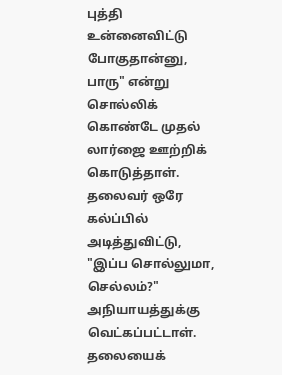புத்தி உன்னைவிட்டு போகுதான்னு, பாரு" என்று சொல்லிக் கொண்டே முதல் லார்ஜை ஊற்றிக் கொடுத்தாள்.
தலைவர் ஒரே கல்ப்பில் அடித்துவிட்டு, "இப்ப சொல்லுமா, செல்லம்?"
அநியாயத்துக்கு வெட்கப்பட்டாள். தலையைக்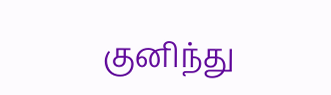குனிந்து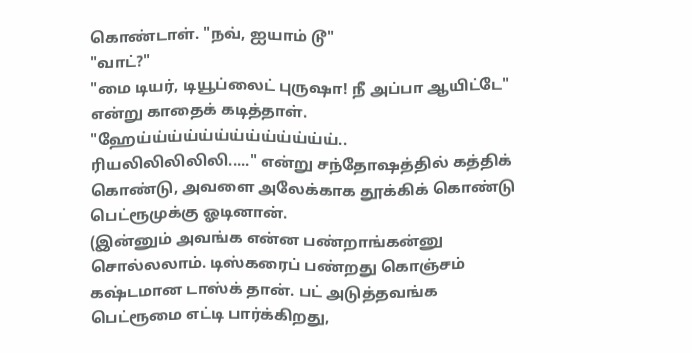கொண்டாள். "நவ், ஐயாம் டூ"
"வாட்?"
"மை டியர், டியூப்லைட் புருஷா! நீ அப்பா ஆயிட்டே" என்று காதைக் கடித்தாள்.
"ஹேய்ய்ய்ய்ய்ய்ய்ய்ய்ய்ய்ய்ய்.. ரியலிலிலிலிலி....." என்று சந்தோஷத்தில் கத்திக் கொண்டு, அவளை அலேக்காக தூக்கிக் கொண்டு பெட்ரூமுக்கு ஓடினான்.
(இன்னும் அவங்க என்ன பண்றாங்கன்னு சொல்லலாம். டிஸ்கரைப் பண்றது கொஞ்சம் கஷ்டமான டாஸ்க் தான். பட் அடுத்தவங்க பெட்ரூமை எட்டி பார்க்கிறது,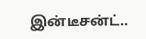இன்டீசன்ட்..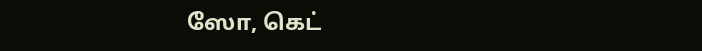ஸோ, கெட்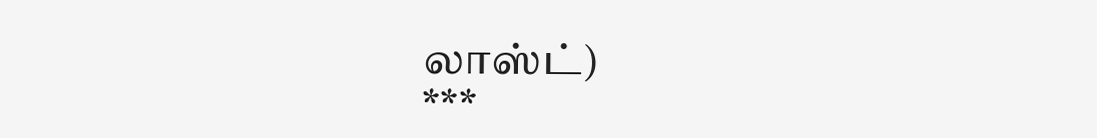லாஸ்ட்)
***